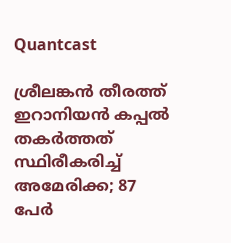Quantcast

ശ്രീലങ്കൻ തീരത്ത് ഇറാനിയൻ കപ്പൽ തകർത്തത് സ്ഥിരീകരിച്ച് അമേരിക്ക; 87 പേർ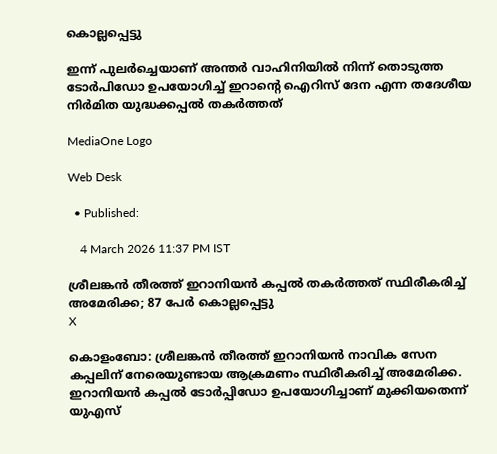കൊല്ലപ്പെട്ടു

ഇന്ന് പുലർച്ചെയാണ് അന്തർ വാഹിനിയിൽ നിന്ന് തൊടുത്ത ടോർപിഡോ ഉപയോഗിച്ച് ഇറാന്റെ ഐറിസ് ദേന എന്ന തദേശീയ നിർമിത യുദ്ധക്കപ്പൽ തകർത്തത്

MediaOne Logo

Web Desk

  • Published:

    4 March 2026 11:37 PM IST

ശ്രീലങ്കൻ തീരത്ത് ഇറാനിയൻ കപ്പൽ തകർത്തത് സ്ഥിരീകരിച്ച് അമേരിക്ക; 87 പേർ കൊല്ലപ്പെട്ടു
X

കൊളംബോ: ശ്രീലങ്കൻ തീരത്ത് ഇറാനിയൻ നാവിക സേന കപ്പലിന് നേരെയുണ്ടായ ആക്രമണം സ്ഥിരീകരിച്ച് അമേരിക്ക. ഇറാനിയൻ കപ്പൽ ടോർപ്പിഡോ ഉപയോഗിച്ചാണ് മുക്കിയതെന്ന് യുഎസ്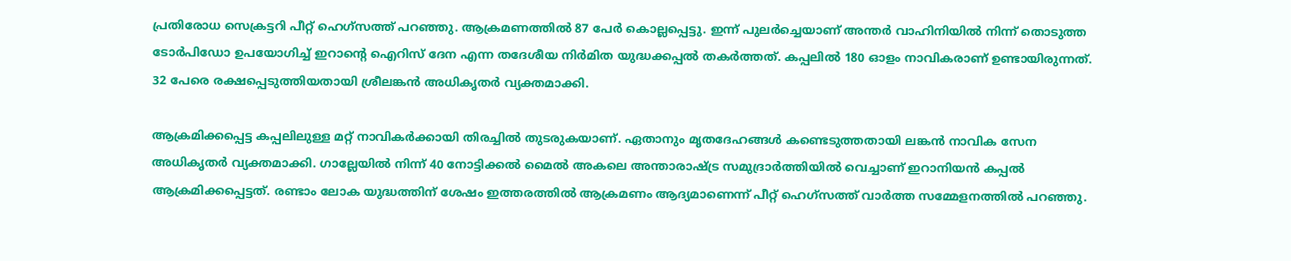പ്രതിരോധ സെക്രട്ടറി പീറ്റ് ഹെഗ്‌സത്ത് പറഞ്ഞു. ആക്രമണത്തിൽ 87 പേർ കൊല്ലപ്പെട്ടു. ഇന്ന് പുലർച്ചെയാണ് അന്തർ വാഹിനിയിൽ നിന്ന് തൊടുത്ത ടോർപിഡോ ഉപയോഗിച്ച് ഇറാന്റെ ഐറിസ് ദേന എന്ന തദേശീയ നിർമിത യുദ്ധക്കപ്പൽ തകർത്തത്. കപ്പലിൽ 180 ഓളം നാവികരാണ് ഉണ്ടായിരുന്നത്. 32 പേരെ രക്ഷപ്പെടുത്തിയതായി ശ്രീലങ്കൻ അധികൃതർ വ്യക്തമാക്കി.

ആക്രമിക്കപ്പെട്ട കപ്പലിലുള്ള മറ്റ് നാവികർക്കായി തിരച്ചിൽ തുടരുകയാണ്. ഏതാനും മൃതദേഹങ്ങൾ കണ്ടെടുത്തതായി ലങ്കൻ നാവിക സേന അധികൃതർ വ്യക്തമാക്കി. ഗാല്ലേയിൽ നിന്ന് 40 നോട്ടിക്കൽ മൈൽ അകലെ അന്താരാഷ്ട്ര സമുദ്രാർത്തിയിൽ വെച്ചാണ് ഇറാനിയൻ കപ്പൽ ആക്രമിക്കപ്പെട്ടത്. രണ്ടാം ലോക യുദ്ധത്തിന് ശേഷം ഇത്തരത്തിൽ ആക്രമണം ആദ്യമാണെന്ന് പീറ്റ് ഹെഗ്‌സത്ത് വാർത്ത സമ്മേളനത്തിൽ പറഞ്ഞു.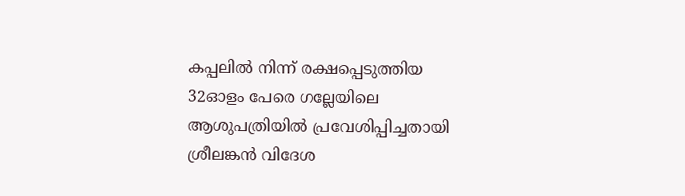കപ്പലിൽ നിന്ന് രക്ഷപ്പെടുത്തിയ 32ഓളം പേരെ ഗല്ലേയിലെ ആശുപത്രിയിൽ പ്രവേശിപ്പിച്ചതായി ശ്രീലങ്കൻ വിദേശ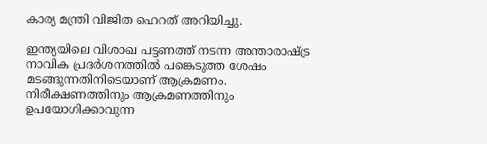കാര്യ മന്ത്രി വിജിത ഹെറത് അറിയിച്ചു.

ഇന്ത്യയിലെ വിശാഖ പട്ടണത്ത് നടന്ന അന്താരാഷ്ട്ര നാവിക പ്രദർശനത്തിൽ പങ്കെടുത്ത ശേഷം മടങ്ങുന്നതിനിടെയാണ് ആക്രമണം. നിരീക്ഷണത്തിനും ആക്രമണത്തിനും ഉപയോഗിക്കാവുന്ന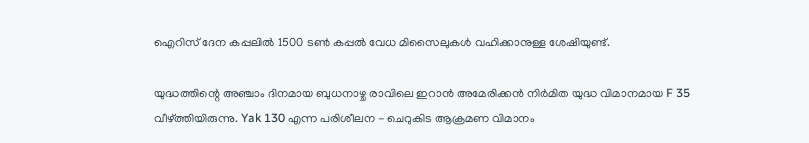ഐറിസ് ദേന കപ്പലിൽ 1500 ടൺ കപ്പൽ വേധ മിസൈലുകൾ വഹിക്കാനുള്ള ശേഷിയുണ്ട്.

യുദ്ധത്തിന്റെ അഞ്ചാം ദിനമായ ബുധനാഴ്ച രാവിലെ ഇറാൻ അമേരിക്കൻ നിർമിത യുദ്ധ വിമാനമായ F 35 വീഴ്ത്തിയിരുന്നു. Yak 130 എന്ന പരിശീലന - ചെറുകിട ആക്രമണ വിമാനം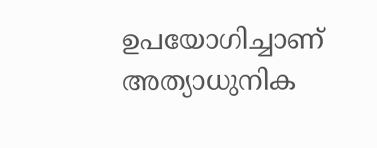ഉപയോഗിച്ചാണ് അത്യാധുനിക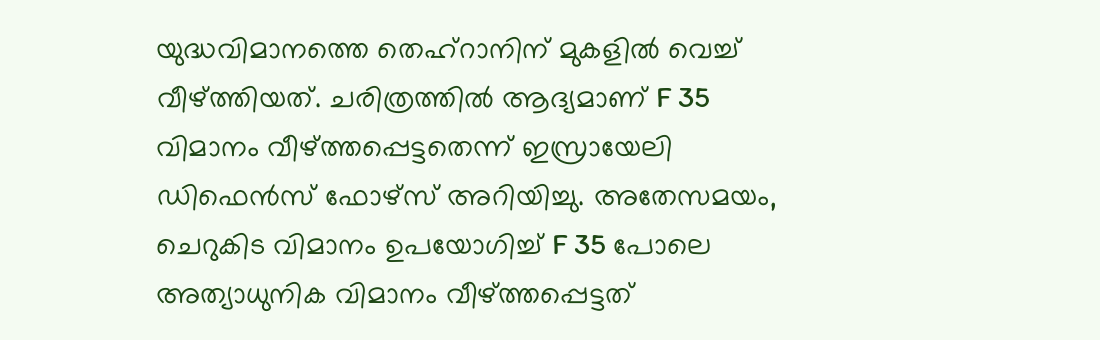യുദ്ധവിമാനത്തെ തെഹ്‌റാനിന് മുകളിൽ വെച്ച് വീഴ്ത്തിയത്. ചരിത്രത്തിൽ ആദ്യമാണ് F 35 വിമാനം വീഴ്ത്തപ്പെട്ടതെന്ന് ഇസ്രായേലി ഡിഫെൻസ് ഫോഴ്സ് അറിയിച്ചു. അതേസമയം, ചെറുകിട വിമാനം ഉപയോഗിച്ച് F 35 പോലെ അത്യാധുനിക വിമാനം വീഴ്ത്തപ്പെട്ടത്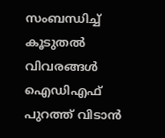സംബന്ധിച്ച് കൂടുതൽ വിവരങ്ങൾ ഐഡിഎഫ് പുറത്ത് വിടാൻ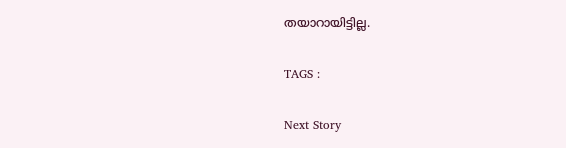തയാറായിട്ടില്ല.

TAGS :

Next Story